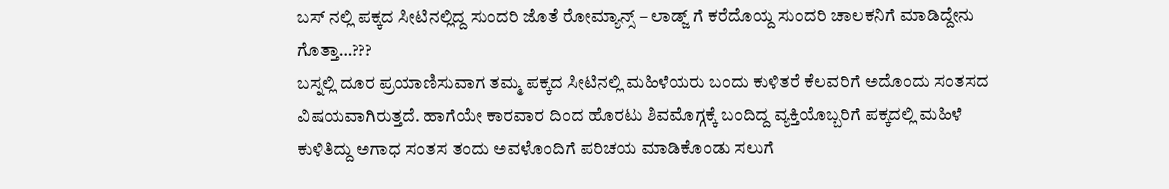ಬಸ್ ನಲ್ಲಿ ಪಕ್ಕದ ಸೀಟಿನಲ್ಲಿದ್ದ ಸುಂದರಿ ಜೊತೆ ರೋಮ್ಯಾನ್ಸ್ – ಲಾಡ್ಜ್ ಗೆ ಕರೆದೊಯ್ದ ಸುಂದರಿ ಚಾಲಕನಿಗೆ ಮಾಡಿದ್ದೇನು ಗೊತ್ತಾ…???
ಬಸ್ನಲ್ಲಿ ದೂರ ಪ್ರಯಾಣಿಸುವಾಗ ತಮ್ಮ ಪಕ್ಕದ ಸೀಟಿನಲ್ಲಿ ಮಹಿಳೆಯರು ಬಂದು ಕುಳಿತರೆ ಕೆಲವರಿಗೆ ಅದೊಂದು ಸಂತಸದ ವಿಷಯವಾಗಿರುತ್ತದೆ. ಹಾಗೆಯೇ ಕಾರವಾರ ದಿಂದ ಹೊರಟು ಶಿವಮೊಗ್ಗಕ್ಕೆ ಬಂದಿದ್ದ ವ್ಯಕ್ತಿಯೊಬ್ಬರಿಗೆ ಪಕ್ಕದಲ್ಲಿ ಮಹಿಳೆ ಕುಳಿತಿದ್ದು ಅಗಾಧ ಸಂತಸ ತಂದು ಅವಳೊಂದಿಗೆ ಪರಿಚಯ ಮಾಡಿಕೊಂಡು ಸಲುಗೆ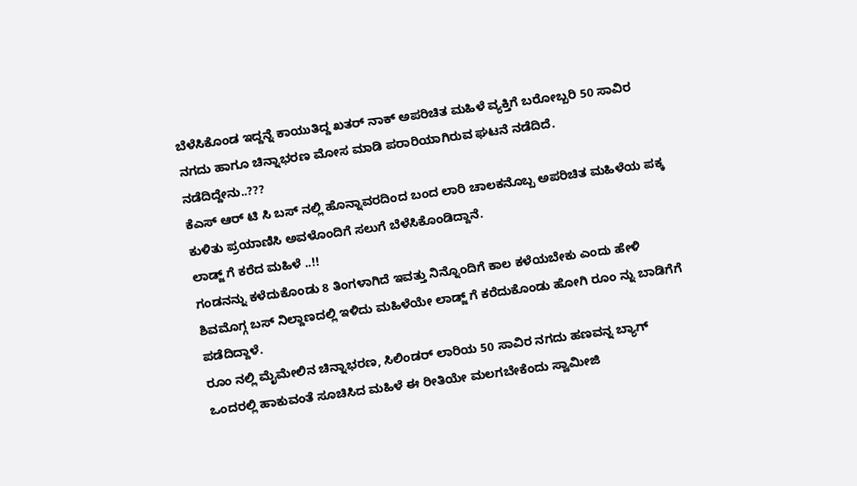ಬೆಳೆಸಿಕೊಂಡ ಇದ್ದನ್ನೆ ಕಾಯುತಿದ್ದ ಖತರ್ ನಾಕ್ ಅಪರಿಚಿತ ಮಹಿಳೆ ವ್ಯಕ್ತಿಗೆ ಬರೋಬ್ಬರಿ 50 ಸಾವಿರ ನಗದು ಹಾಗೂ ಚಿನ್ನಾಭರಣ ಮೋಸ ಮಾಡಿ ಪರಾರಿಯಾಗಿರುವ ಘಟನೆ ನಡೆದಿದೆ.
ನಡೆದಿದ್ದೇನು..???
ಕೆಎಸ್ ಆರ್ ಟಿ ಸಿ ಬಸ್ ನಲ್ಲಿ ಹೊನ್ನಾವರದಿಂದ ಬಂದ ಲಾರಿ ಚಾಲಕನೊಬ್ಬ ಅಪರಿಚಿತ ಮಹಿಳೆಯ ಪಕ್ಕ ಕುಳಿತು ಪ್ರಯಾಣಿಸಿ ಅವಳೊಂದಿಗೆ ಸಲುಗೆ ಬೆಳೆಸಿಕೊಂಡಿದ್ದಾನೆ.
ಲಾಡ್ಜ್ ಗೆ ಕರೆದ ಮಹಿಳೆ ..!!
ಗಂಡನನ್ನು ಕಳೆದುಕೊಂಡು 8 ತಿಂಗಳಾಗಿದೆ ಇವತ್ತು ನಿನ್ನೊಂದಿಗೆ ಕಾಲ ಕಳೆಯಬೇಕು ಎಂದು ಹೇಳಿ ಶಿವಮೊಗ್ಗ ಬಸ್ ನಿಲ್ದಾಣದಲ್ಲಿ ಇಳಿದು ಮಹಿಳೆಯೇ ಲಾಡ್ಜ್ ಗೆ ಕರೆದುಕೊಂಡು ಹೋಗಿ ರೂಂ ನ್ನು ಬಾಡಿಗೆಗೆ ಪಡೆದಿದ್ದಾಳೆ.
ರೂಂ ನಲ್ಲಿ ಮೈಮೇಲಿನ ಚಿನ್ನಾಭರಣ, ಸಿಲಿಂಡರ್ ಲಾರಿಯ 50 ಸಾವಿರ ನಗದು ಹಣವನ್ನ ಬ್ಯಾಗ್ ಒಂದರಲ್ಲಿ ಹಾಕುವಂತೆ ಸೂಚಿಸಿದ ಮಹಿಳೆ ಈ ರೀತಿಯೇ ಮಲಗಬೇಕೆಂದು ಸ್ವಾಮೀಜಿ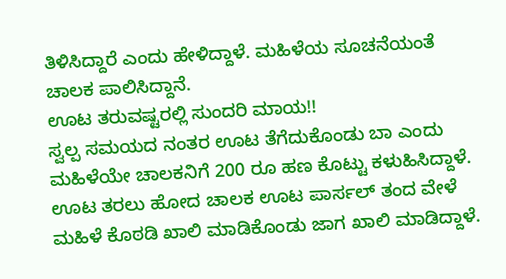ತಿಳಿಸಿದ್ದಾರೆ ಎಂದು ಹೇಳಿದ್ದಾಳೆ. ಮಹಿಳೆಯ ಸೂಚನೆಯಂತೆ ಚಾಲಕ ಪಾಲಿಸಿದ್ದಾನೆ.
ಊಟ ತರುವಷ್ಟರಲ್ಲಿ ಸುಂದರಿ ಮಾಯ!!
ಸ್ವಲ್ಪ ಸಮಯದ ನಂತರ ಊಟ ತೆಗೆದುಕೊಂಡು ಬಾ ಎಂದು ಮಹಿಳೆಯೇ ಚಾಲಕನಿಗೆ 200 ರೂ ಹಣ ಕೊಟ್ಟು ಕಳುಹಿಸಿದ್ದಾಳೆ. ಊಟ ತರಲು ಹೋದ ಚಾಲಕ ಊಟ ಪಾರ್ಸಲ್ ತಂದ ವೇಳೆ ಮಹಿಳೆ ಕೊಠಡಿ ಖಾಲಿ ಮಾಡಿಕೊಂಡು ಜಾಗ ಖಾಲಿ ಮಾಡಿದ್ದಾಳೆ.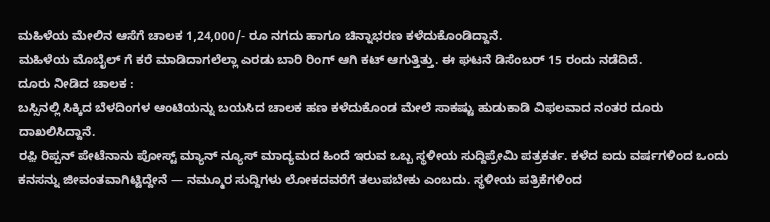ಮಹಿಳೆಯ ಮೇಲಿನ ಆಸೆಗೆ ಚಾಲಕ 1,24,000/- ರೂ ನಗದು ಹಾಗೂ ಚಿನ್ನಾಭರಣ ಕಳೆದುಕೊಂಡಿದ್ದಾನೆ.
ಮಹಿಳೆಯ ಮೊಬೈಲ್ ಗೆ ಕರೆ ಮಾಡಿದಾಗಲೆಲ್ಲಾ ಎರಡು ಬಾರಿ ರಿಂಗ್ ಆಗಿ ಕಟ್ ಆಗುತ್ತಿತ್ತು. ಈ ಘಟನೆ ಡಿಸೆಂಬರ್ 15 ರಂದು ನಡೆದಿದೆ.
ದೂರು ನೀಡಿದ ಚಾಲಕ :
ಬಸ್ಸಿನಲ್ಲಿ ಸಿಕ್ಕಿದ ಬೆಳದಿಂಗಳ ಆಂಟಿಯನ್ನು ಬಯಸಿದ ಚಾಲಕ ಹಣ ಕಳೆದುಕೊಂಡ ಮೇಲೆ ಸಾಕಷ್ಟು ಹುಡುಕಾಡಿ ವಿಫಲವಾದ ನಂತರ ದೂರು ದಾಖಲಿಸಿದ್ದಾನೆ.
ರಫ಼ಿ ರಿಪ್ಪನ್ ಪೇಟೆನಾನು ಪೋಸ್ಟ್ ಮ್ಯಾನ್ ನ್ಯೂಸ್ ಮಾದ್ಯಮದ ಹಿಂದೆ ಇರುವ ಒಬ್ಬ ಸ್ಥಳೀಯ ಸುದ್ದಿಪ್ರೇಮಿ ಪತ್ರಕರ್ತ. ಕಳೆದ ಐದು ವರ್ಷಗಳಿಂದ ಒಂದು ಕನಸನ್ನು ಜೀವಂತವಾಗಿಟ್ಟಿದ್ದೇನೆ — ನಮ್ಮೂರ ಸುದ್ದಿಗಳು ಲೋಕದವರೆಗೆ ತಲುಪಬೇಕು ಎಂಬದು. ಸ್ಥಳೀಯ ಪತ್ರಿಕೆಗಳಿಂದ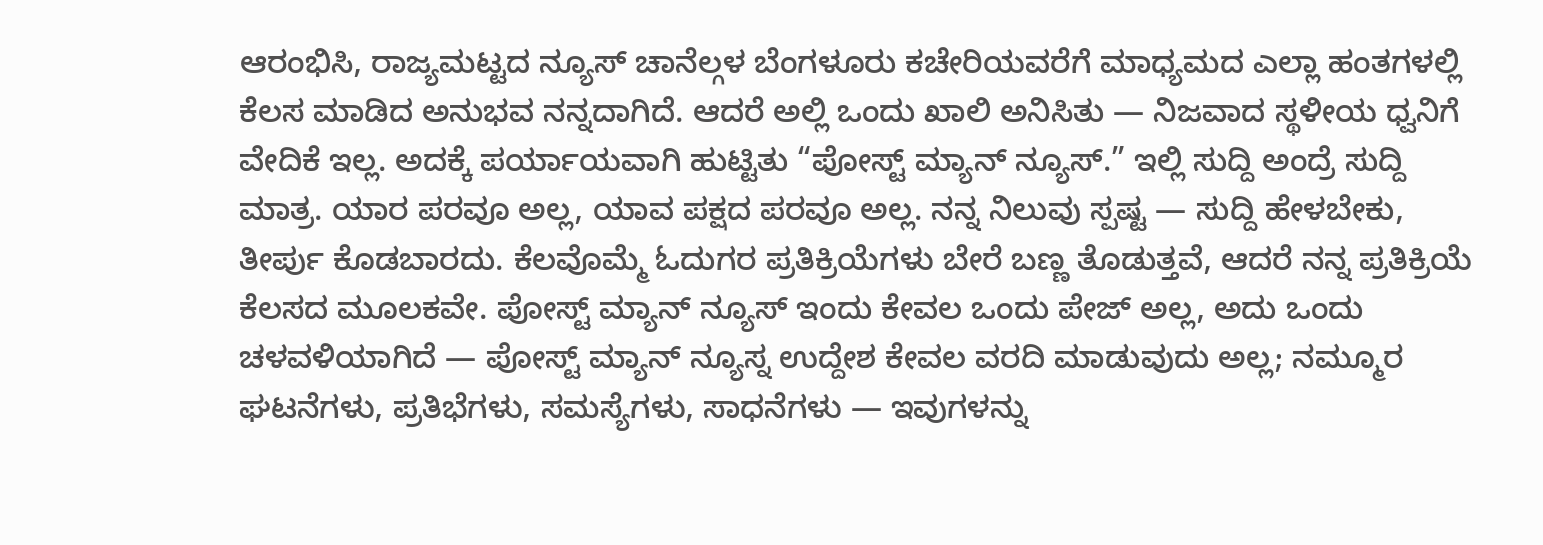ಆರಂಭಿಸಿ, ರಾಜ್ಯಮಟ್ಟದ ನ್ಯೂಸ್ ಚಾನೆಲ್ಗಳ ಬೆಂಗಳೂರು ಕಚೇರಿಯವರೆಗೆ ಮಾಧ್ಯಮದ ಎಲ್ಲಾ ಹಂತಗಳಲ್ಲಿ ಕೆಲಸ ಮಾಡಿದ ಅನುಭವ ನನ್ನದಾಗಿದೆ. ಆದರೆ ಅಲ್ಲಿ ಒಂದು ಖಾಲಿ ಅನಿಸಿತು — ನಿಜವಾದ ಸ್ಥಳೀಯ ಧ್ವನಿಗೆ ವೇದಿಕೆ ಇಲ್ಲ. ಅದಕ್ಕೆ ಪರ್ಯಾಯವಾಗಿ ಹುಟ್ಟಿತು “ಪೋಸ್ಟ್ ಮ್ಯಾನ್ ನ್ಯೂಸ್.” ಇಲ್ಲಿ ಸುದ್ದಿ ಅಂದ್ರೆ ಸುದ್ದಿ ಮಾತ್ರ. ಯಾರ ಪರವೂ ಅಲ್ಲ, ಯಾವ ಪಕ್ಷದ ಪರವೂ ಅಲ್ಲ. ನನ್ನ ನಿಲುವು ಸ್ಪಷ್ಟ — ಸುದ್ದಿ ಹೇಳಬೇಕು, ತೀರ್ಪು ಕೊಡಬಾರದು. ಕೆಲವೊಮ್ಮೆ ಓದುಗರ ಪ್ರತಿಕ್ರಿಯೆಗಳು ಬೇರೆ ಬಣ್ಣ ತೊಡುತ್ತವೆ, ಆದರೆ ನನ್ನ ಪ್ರತಿಕ್ರಿಯೆ ಕೆಲಸದ ಮೂಲಕವೇ. ಪೋಸ್ಟ್ ಮ್ಯಾನ್ ನ್ಯೂಸ್ ಇಂದು ಕೇವಲ ಒಂದು ಪೇಜ್ ಅಲ್ಲ, ಅದು ಒಂದು ಚಳವಳಿಯಾಗಿದೆ — ಪೋಸ್ಟ್ ಮ್ಯಾನ್ ನ್ಯೂಸ್ನ ಉದ್ದೇಶ ಕೇವಲ ವರದಿ ಮಾಡುವುದು ಅಲ್ಲ; ನಮ್ಮೂರ ಘಟನೆಗಳು, ಪ್ರತಿಭೆಗಳು, ಸಮಸ್ಯೆಗಳು, ಸಾಧನೆಗಳು — ಇವುಗಳನ್ನು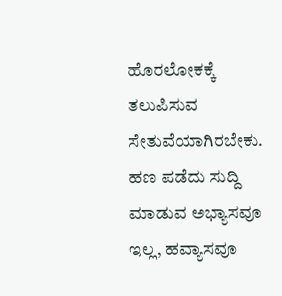ಹೊರಲೋಕಕ್ಕೆ ತಲುಪಿಸುವ ಸೇತುವೆಯಾಗಿರಬೇಕು. ಹಣ ಪಡೆದು ಸುದ್ದಿ ಮಾಡುವ ಅಭ್ಯಾಸವೂ ಇಲ್ಲ, ಹವ್ಯಾಸವೂ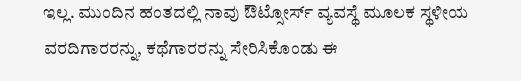ಇಲ್ಲ. ಮುಂದಿನ ಹಂತದಲ್ಲಿ ನಾವು ಔಟ್ಸೋರ್ಸ್ ವ್ಯವಸ್ಥೆ ಮೂಲಕ ಸ್ಥಳೀಯ ವರದಿಗಾರರನ್ನು, ಕಥೆಗಾರರನ್ನು ಸೇರಿಸಿಕೊಂಡು ಈ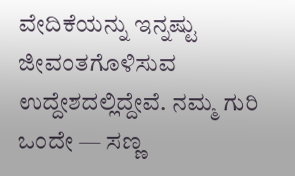ವೇದಿಕೆಯನ್ನು ಇನ್ನಷ್ಟು ಜೀವಂತಗೊಳಿಸುವ ಉದ್ದೇಶದಲ್ಲಿದ್ದೇವೆ. ನಮ್ಮ ಗುರಿ ಒಂದೇ — ಸಣ್ಣ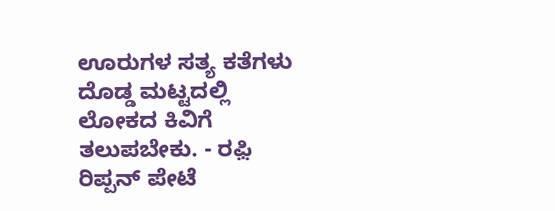ಊರುಗಳ ಸತ್ಯ ಕತೆಗಳು ದೊಡ್ಡ ಮಟ್ಟದಲ್ಲಿ ಲೋಕದ ಕಿವಿಗೆ ತಲುಪಬೇಕು. - ರಫ಼ಿ ರಿಪ್ಪನ್ ಪೇಟೆ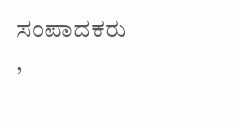ಸಂಪಾದಕರು ,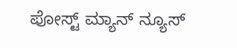ಪೋಸ್ಟ್ ಮ್ಯಾನ್ ನ್ಯೂಸ್